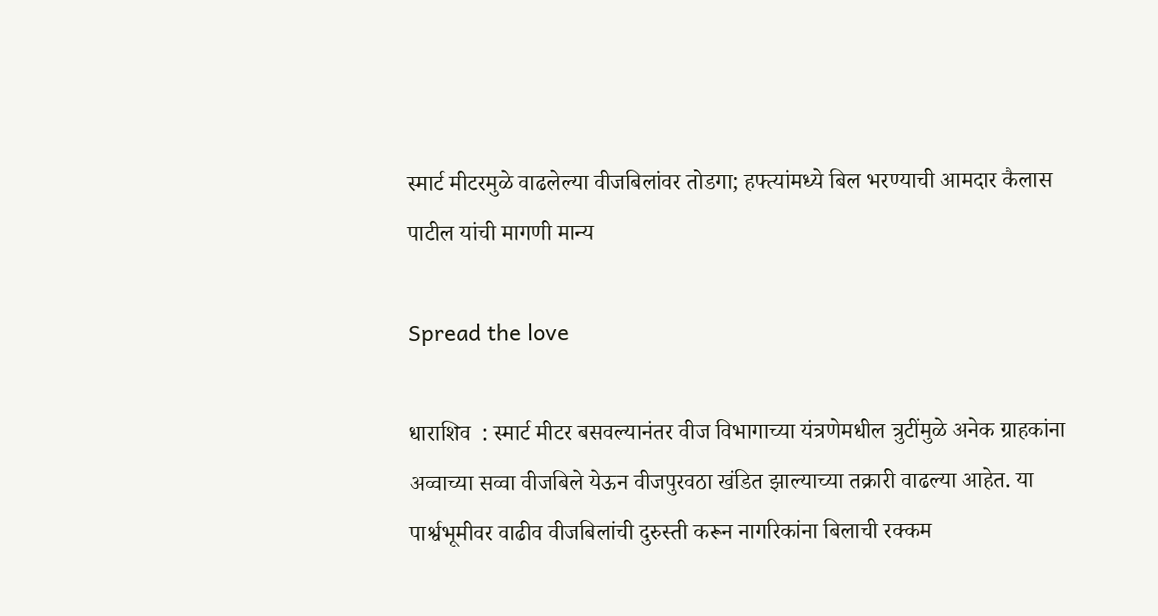स्मार्ट मीटरमुळे वाढलेल्या वीजबिलांवर तोडगा; हफ्त्यांमध्ये बिल भरण्याची आमदार कैलास पाटील यांची मागणी मान्य

Spread the love

धाराशिव  : स्मार्ट मीटर बसवल्यानंतर वीज विभागाच्या यंत्रणेमधील त्रुटींमुळे अनेक ग्राहकांना अव्वाच्या सव्वा वीजबिले येऊन वीजपुरवठा खंडित झाल्याच्या तक्रारी वाढल्या आहेत. या पार्श्वभूमीवर वाढीव वीजबिलांची दुरुस्ती करून नागरिकांना बिलाची रक्कम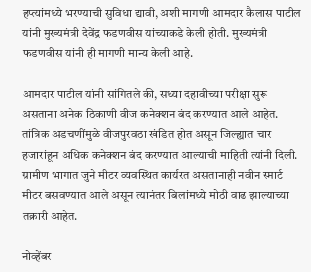हप्त्यांमध्ये भरण्याची सुविधा द्यावी, अशी मागणी आमदार कैलास पाटील यांनी मुख्यमंत्री देवेंद्र फडणवीस यांच्याकडे केली होती. मुख्यमंत्री फडणवीस यांनी ही मागणी मान्य केली आहे.

आमदार पाटील यांनी सांगितले की, सध्या दहावीच्या परीक्षा सुरू असताना अनेक ठिकाणी वीज कनेक्शन बंद करण्यात आले आहेत. तांत्रिक अडचणींमुळे वीजपुरवठा खंडित होत असून जिल्ह्यात चार हजारांहून अधिक कनेक्शन बंद करण्यात आल्याची माहिती त्यांनी दिली. ग्रामीण भागात जुने मीटर व्यवस्थित कार्यरत असतानाही नवीन स्मार्ट मीटर बसवण्यात आले असून त्यानंतर बिलांमध्ये मोठी वाढ झाल्याच्या तक्रारी आहेत.

नोव्हेंबर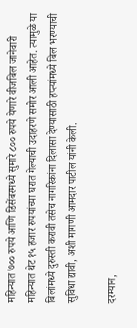महिन्यात ७०० रुपये आणि डिसेंबरमध्ये सुमारे ८०० रुपये येणारे वीजबिल जानेवारी महिन्यात थेट १५ हजार रुपयांच्या घरात गेल्याची उदाहरणे समोर आली आहेत. त्यामुळे या बिलांमध्ये दुरुस्ती करावी तसेच नागरिकांना दिलासा देण्यासाठी हप्त्यांमध्ये बिल भरण्याची सुविधा द्यावी, अशी मागणी आमदार पाटील यांनी केली.

दरम्यान,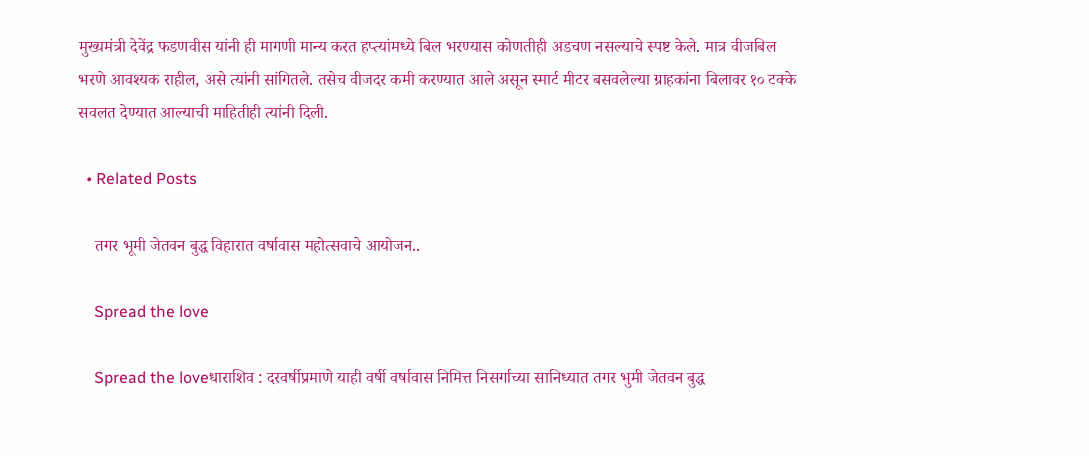मुख्यमंत्री देवेंद्र फडणवीस यांनी ही मागणी मान्य करत हप्त्यांमध्ये बिल भरण्यास कोणतीही अडचण नसल्याचे स्पष्ट केले. मात्र वीजबिल भरणे आवश्यक राहील, असे त्यांनी सांगितले. तसेच वीजदर कमी करण्यात आले असून स्मार्ट मीटर बसवलेल्या ग्राहकांना बिलावर १० टक्के सवलत देण्यात आल्याची माहितीही त्यांनी दिली.

  • Related Posts

    तगर भूमी जेतवन बुद्ध विहारात वर्षावास महोत्सवाचे आयोजन..

    Spread the love

    Spread the loveधाराशिव : दरवर्षीप्रमाणे याही वर्षी वर्षावास निमित्त निसर्गाच्या सानिध्यात तगर भुमी जेतवन बुद्ध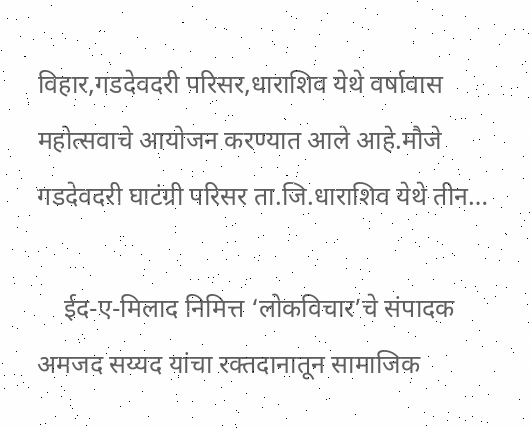विहार,गडदेवदरी परिसर,धाराशिव येथे वर्षावास महोत्सवाचे आयोजन करण्यात आले आहे.मौजे गडदेवदरी घाटंग्री परिसर ता.जि.धाराशिव येथे तीन…

    ईद-ए-मिलाद निमित्त ‘लोकविचार’चे संपादक अमजद सय्यद यांचा रक्तदानातून सामाजिक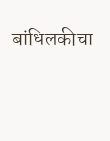बांधिलकीचा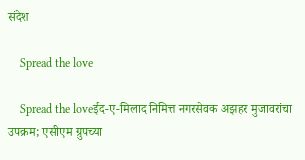संदेश

    Spread the love

    Spread the loveईद-ए-मिलाद निमित्त नगरसेवक अझहर मुजावरांचा उपक्रम; एसीएम ग्रुपच्या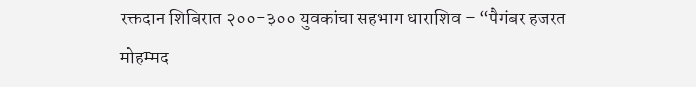रक्तदान शिबिरात २००-३०० युवकांचा सहभाग धाराशिव – “पैगंबर हजरत मोहम्मद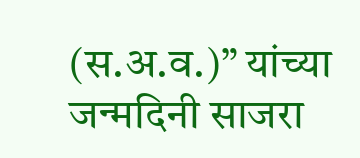(स.अ.व.)” यांच्या जन्मदिनी साजरा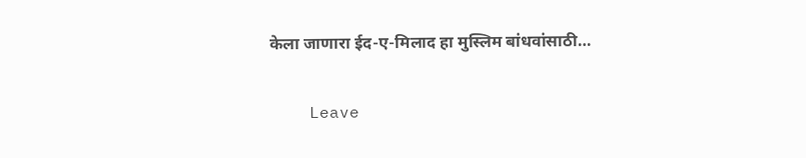केला जाणारा ईद-ए-मिलाद हा मुस्लिम बांधवांसाठी…

    Leave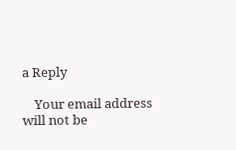a Reply

    Your email address will not be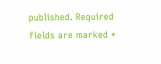published. Required fields are marked *